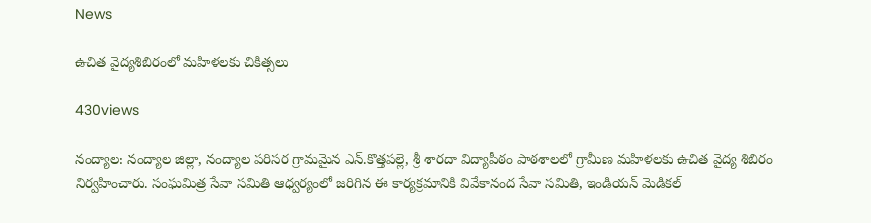News

ఉచిత వైద్య‌శిబిరంలో మ‌హిళ‌ల‌కు చికిత్స‌లు

430views

నంద్యాల‌: నంద్యాల జిల్లా, నంద్యాల పరిసర గ్రామమైన ఎన్.కొత్తపల్లె, శ్రీ శారదా విద్యాపీఠం పాఠ‌శాల‌లో గ్రామీణ మహిళలకు ఉచిత వైద్య శిబిరం నిర్వ‌హించారు. సంఘ‌మిత్ర సేవా స‌మితి ఆధ్వ‌ర్యంలో జ‌రిగిన ఈ కార్య‌క్ర‌మానికి వివేకానంద సేవా స‌మితి, ఇండియ‌న్ మెడిక‌ల్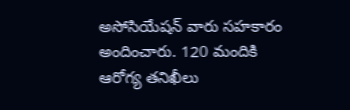అసోసియేష‌న్ వారు స‌హ‌కారం అందించారు. 120 మందికి ఆరోగ్య త‌నిఖీలు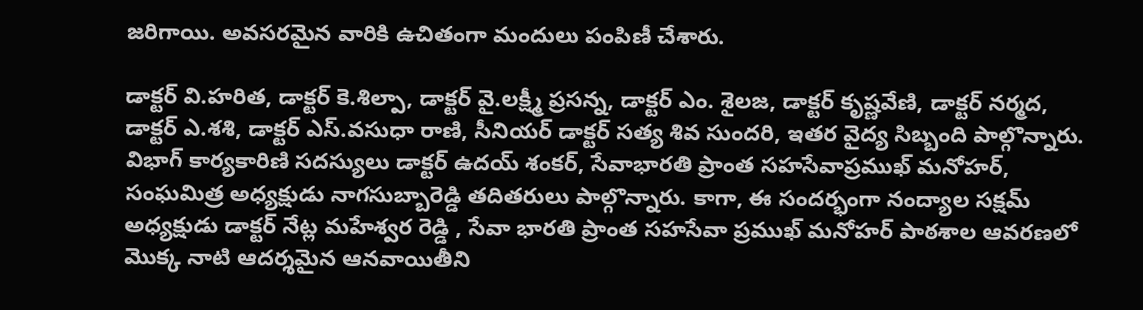జ‌రిగాయి. అవ‌స‌ర‌మైన వారికి ఉచితంగా మందులు పంపిణీ చేశారు.

డాక్టర్ వి.హరిత, డాక్టర్ కె.శిల్పా, డాక్టర్ వై.లక్ష్మీ ప్రసన్న, డాక్టర్ ఎం. శైలజ, డాక్టర్ కృష్ణవేణి, డాక్టర్ నర్మద, డాక్టర్ ఎ.శశి, డాక్టర్ ఎస్.వసుధా రాణి, సీనియర్ డాక్టర్ సత్య శివ సుందరి, ఇత‌ర వైద్య సిబ్బంది పాల్గొన్నారు. విభాగ్ కార్యకారిణి సదస్యులు డాక్టర్ ఉదయ్ శంకర్, సేవాభారతి ప్రాంత సహసేవాప్రముఖ్ మనోహర్, సంఘమిత్ర అధ్యక్షుడు నాగసుబ్బారెడ్డి త‌దిత‌రులు పాల్గొన్నారు. కాగా, ఈ సంద‌ర్భంగా నంద్యాల సక్షమ్ అధ్యక్షుడు డాక్టర్ నేట్ల మహేశ్వర రెడ్డి , సేవా భారతి ప్రాంత సహసేవా ప్రముఖ్ మనోహర్ పాఠశాల ఆవరణలో మొక్క నాటి ఆదర్శమైన ఆనవాయితీని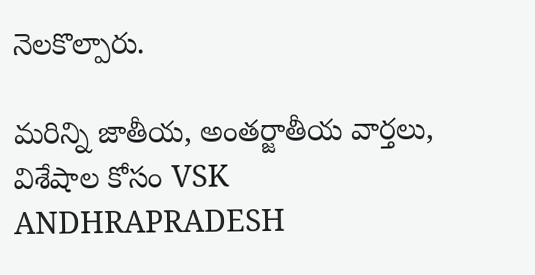నెలకొల్పారు.

మరిన్ని జాతీయ, అంతర్జాతీయ వార్తలు, విశేషాల కోసం VSK ANDHRAPRADESH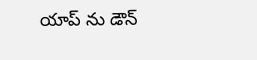యాప్ ను డౌన్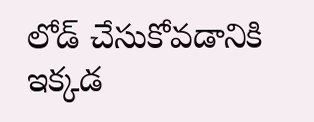లోడ్ చేసుకోవడానికి ఇక్కడ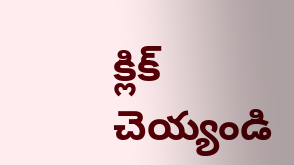క్లిక్ చెయ్యండి